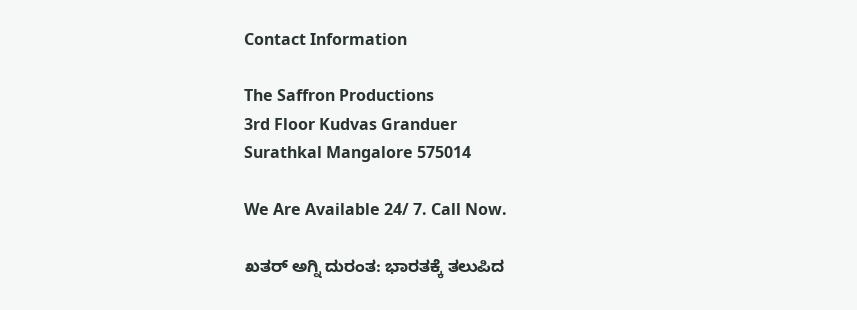Contact Information

The Saffron Productions
3rd Floor Kudvas Granduer
Surathkal Mangalore 575014

We Are Available 24/ 7. Call Now.

ಖತರ್ ಅಗ್ನಿ ದುರಂತ: ಭಾರತಕ್ಕೆ ತಲುಪಿದ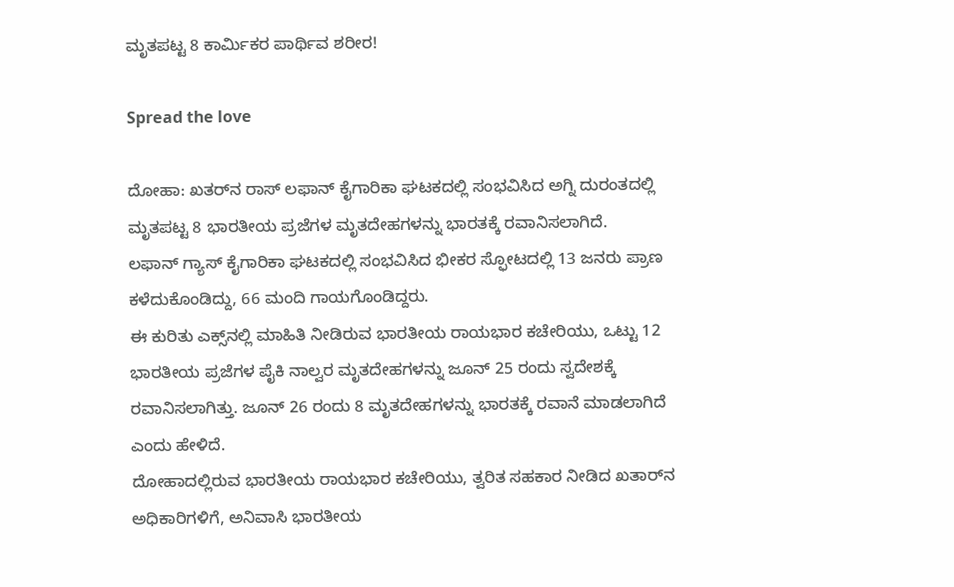ಮೃತಪಟ್ಟ 8 ಕಾರ್ಮಿಕರ ಪಾರ್ಥಿವ ಶರೀರ!

Spread the love

ದೋಹಾ: ಖತರ್‌ನ ರಾಸ್ ಲಫಾನ್ ಕೈಗಾರಿಕಾ ಘಟಕದಲ್ಲಿ ಸಂಭವಿಸಿದ ಅಗ್ನಿ ದುರಂತದಲ್ಲಿ ಮೃತಪಟ್ಟ 8 ಭಾರತೀಯ ಪ್ರಜೆಗಳ ಮೃತದೇಹಗಳನ್ನು ಭಾರತಕ್ಕೆ ರವಾನಿಸಲಾಗಿದೆ.
ಲಫಾನ್ ಗ್ಯಾಸ್ ಕೈಗಾರಿಕಾ ಘಟಕದಲ್ಲಿ ಸಂಭವಿಸಿದ ಭೀಕರ ಸ್ಫೋಟದಲ್ಲಿ 13 ಜನರು ಪ್ರಾಣ ಕಳೆದುಕೊಂಡಿದ್ದು, 66 ಮಂದಿ ಗಾಯಗೊಂಡಿದ್ದರು.
ಈ ಕುರಿತು ಎಕ್ಸ್‌ನಲ್ಲಿ ಮಾಹಿತಿ ನೀಡಿರುವ ಭಾರತೀಯ ರಾಯಭಾರ ಕಚೇರಿಯು, ಒಟ್ಟು 12 ಭಾರತೀಯ ಪ್ರಜೆಗಳ ಪೈಕಿ ನಾಲ್ವರ ಮೃತದೇಹಗಳನ್ನು ಜೂನ್ 25 ರಂದು ಸ್ವದೇಶಕ್ಕೆ ರವಾನಿಸಲಾಗಿತ್ತು. ಜೂನ್ 26 ರಂದು 8 ಮೃತದೇಹಗಳನ್ನು ಭಾರತಕ್ಕೆ ರವಾನೆ ಮಾಡಲಾಗಿದೆ ಎಂದು ಹೇಳಿದೆ.
ದೋಹಾದಲ್ಲಿರುವ ಭಾರತೀಯ ರಾಯಭಾರ ಕಚೇರಿಯು, ತ್ವರಿತ ಸಹಕಾರ ನೀಡಿದ ಖತಾರ್‌ನ ಅಧಿಕಾರಿಗಳಿಗೆ, ಅನಿವಾಸಿ ಭಾರತೀಯ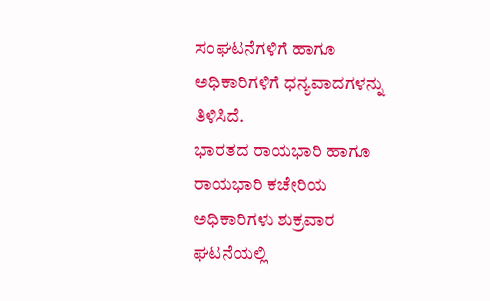ಸಂಘಟನೆಗಳಿಗೆ ಹಾಗೂ ಅಧಿಕಾರಿಗಳಿಗೆ ಧನ್ಯವಾದಗಳನ್ನು ತಿಳಿಸಿದೆ.
ಭಾರತದ ರಾಯಭಾರಿ ಹಾಗೂ ರಾಯಭಾರಿ ಕಚೇರಿಯ ಅಧಿಕಾರಿಗಳು ಶುಕ್ರವಾರ ಘಟನೆಯಲ್ಲಿ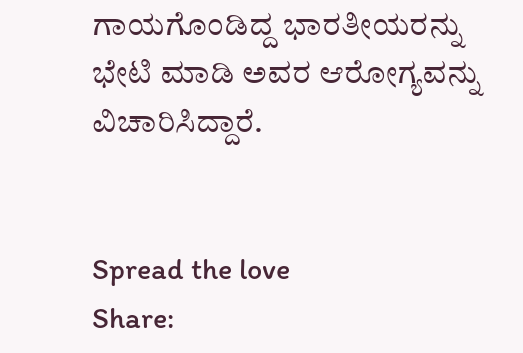ಗಾಯಗೊಂಡಿದ್ದ ಭಾರತೀಯರನ್ನು ಭೇಟಿ ಮಾಡಿ ಅವರ ಆರೋಗ್ಯವನ್ನು ವಿಚಾರಿಸಿದ್ದಾರೆ.


Spread the love
Share: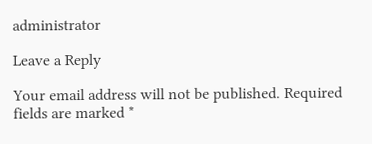administrator

Leave a Reply

Your email address will not be published. Required fields are marked *